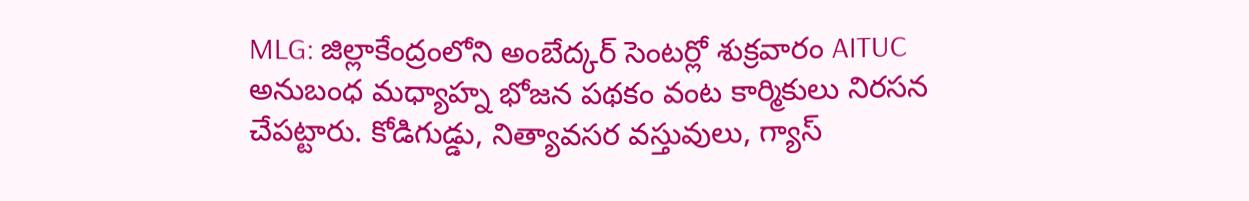MLG: జిల్లాకేంద్రంలోని అంబేద్కర్ సెంటర్లో శుక్రవారం AITUC అనుబంధ మధ్యాహ్న భోజన పథకం వంట కార్మికులు నిరసన చేపట్టారు. కోడిగుడ్డు, నిత్యావసర వస్తువులు, గ్యాస్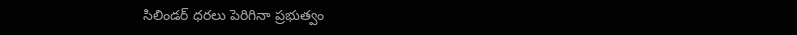సిలిండర్ ధరలు పెరిగినా ప్రభుత్వం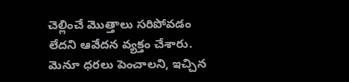చెల్లించే మొత్తాలు సరిపోవడం లేదని ఆవేదన వ్యక్తం చేశారు. మెనూ ధరలు పెంచాలని, ఇచ్చిన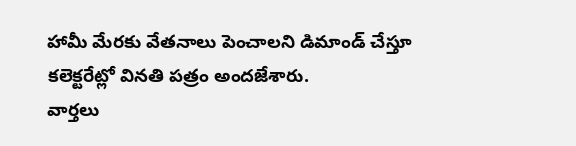హామీ మేరకు వేతనాలు పెంచాలని డిమాండ్ చేస్తూ కలెక్టరేట్లో వినతి పత్రం అందజేశారు.
వార్తలు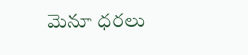మెనూ ధరలు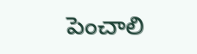పెంచాలి